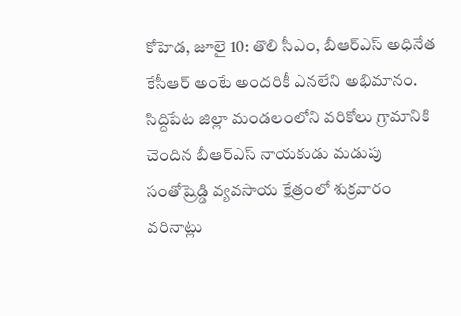కోహెడ, జూలై 10: తొలి సీఎం, బీఆర్ఎస్ అధినేత కేసీఆర్ అంటే అందరికీ ఎనలేని అభిమానం. సిద్దిపేట జిల్లా మండలంలోని వరికోలు గ్రామానికి చెందిన బీఆర్ఎస్ నాయకుడు మడుపు సంతోష్రెడ్డి వ్యవసాయ క్షేత్రంలో శుక్రవారం వరినాట్లు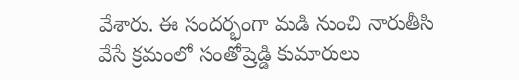వేశారు. ఈ సందర్భంగా మడి నుంచి నారుతీసి వేసే క్రమంలో సంతోష్రెడ్డి కుమారులు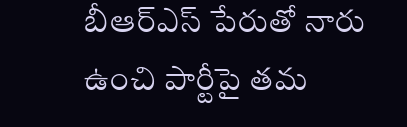బీఆర్ఎస్ పేరుతో నారు ఉంచి పార్టీపై తమ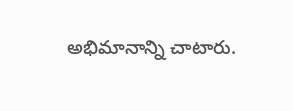అభిమానాన్ని చాటారు.